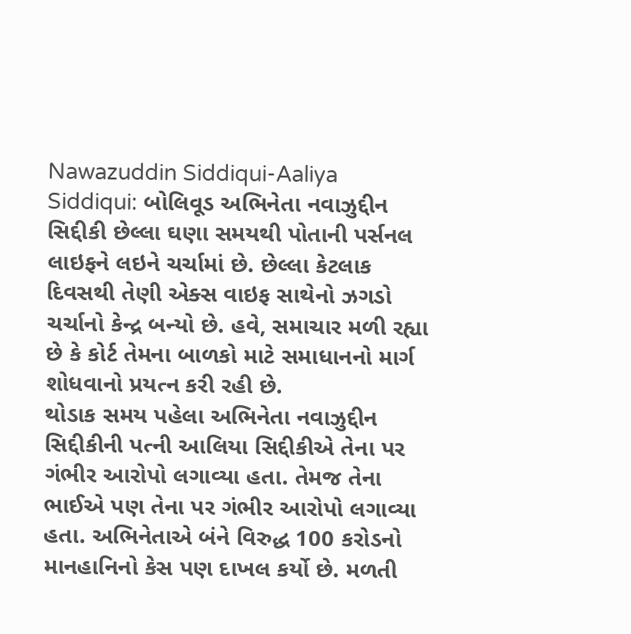Nawazuddin Siddiqui-Aaliya Siddiqui: બોલિવૂડ અભિનેતા નવાઝુદ્દીન સિદ્દીકી છેલ્લા ઘણા સમયથી પોતાની પર્સનલ લાઇફને લઇને ચર્ચામાં છે. છેલ્લા કેટલાક દિવસથી તેણી એક્સ વાઇફ સાથેનો ઝગડો ચર્ચાનો કેન્દ્ર બન્યો છે. હવે, સમાચાર મળી રહ્યા છે કે કોર્ટ તેમના બાળકો માટે સમાધાનનો માર્ગ શોધવાનો પ્રયત્ન કરી રહી છે.
થોડાક સમય પહેલા અભિનેતા નવાઝુદ્દીન સિદ્દીકીની પત્ની આલિયા સિદ્દીકીએ તેના પર ગંભીર આરોપો લગાવ્યા હતા. તેમજ તેના ભાઈએ પણ તેના પર ગંભીર આરોપો લગાવ્યા હતા. અભિનેતાએ બંને વિરુદ્ધ 100 કરોડનો માનહાનિનો કેસ પણ દાખલ કર્યો છે. મળતી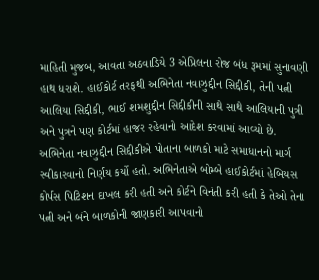માહિતી મુજબ, આવતા અઠવાડિયે 3 એપ્રિલના રોજ બંધ રૂમમાં સુનાવણી હાથ ધરાશે. હાઈકોર્ટ તરફથી અભિનેતા નવાઝુદ્દીન સિદ્દીકી, તેની પત્ની આલિયા સિદ્દીકી, ભાઈ શમશુદ્દીન સિદ્દીકીની સાથે સાથે આલિયાની પુત્રી અને પુત્રને પણ કોર્ટમાં હાજર રહેવાનો આદેશ કરવામાં આવ્યો છે.
અભિનેતા નવાઝુદ્દીન સિદ્દીકીએ પોતાના બાળકો માટે સમાધાનનો માર્ગ સ્વીકારવાનો નિર્ણય કર્યો હતો. અભિનેતાએ બોમ્બે હાઈકોર્ટમાં હેબિયસ કોર્પસ પિટિશન દાખલ કરી હતી અને કોર્ટને વિનંતી કરી હતી કે તેઓ તેના પત્ની અને બંને બાળકોની જાણકારી આપવાનો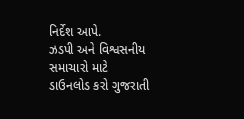નિર્દેશ આપે.
ઝડપી અને વિશ્વસનીય સમાચારો માટે ડાઉનલોડ કરો ગુજરાતી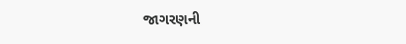જાગરણની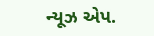ન્યૂઝ એપ.